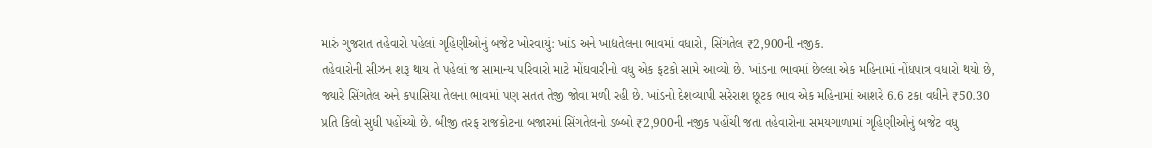મારું ગુજરાત તહેવારો પહેલાં ગૃહિણીઓનું બજેટ ખોરવાયું: ખાંડ અને ખાદ્યતેલના ભાવમાં વધારો, સિંગતેલ ₹2,900ની નજીક.
તહેવારોની સીઝન શરૂ થાય તે પહેલાં જ સામાન્ય પરિવારો માટે મોંઘવારીનો વધુ એક ફટકો સામે આવ્યો છે. ખાંડના ભાવમાં છેલ્લા એક મહિનામાં નોંધપાત્ર વધારો થયો છે, જ્યારે સિંગતેલ અને કપાસિયા તેલના ભાવમાં પણ સતત તેજી જોવા મળી રહી છે. ખાંડનો દેશવ્યાપી સરેરાશ છૂટક ભાવ એક મહિનામાં આશરે 6.6 ટકા વધીને ₹50.30 પ્રતિ કિલો સુધી પહોંચ્યો છે. બીજી તરફ રાજકોટના બજારમાં સિંગતેલનો ડબ્બો ₹2,900ની નજીક પહોંચી જતા તહેવારોના સમયગાળામાં ગૃહિણીઓનું બજેટ વધુ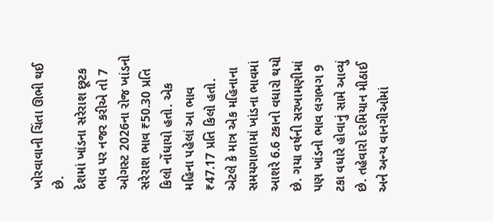ખોરવાવાની ચિંતા ઊભી થઈ છે.
દેશમાં ખાંડના સરેરાશ છૂટક ભાવ પર નજર કરીએ તો 7 ઓગસ્ટ 2026ના રોજ ખાંડનો સરેરાશ ભાવ ₹50.30 પ્રતિ કિલો નોંધાયો હતો. એક મહિના પહેલાં આ ભાવ ₹47.17 પ્રતિ કિલો હતો. એટલે કે માત્ર એક મહિનાના સમયગાળામાં ખાંડના ભાવમાં આશરે 6.6 ટકાનો વધારો થયો છે. ગયા વર્ષની સરખામણીમાં પણ ખાંડનો ભાવ લગભગ 9 ટકા વધારે હોવાનું સામે આવ્યું છે. તહેવારો દરમિયાન મીઠાઈ અને અન્ય વાનગીઓમાં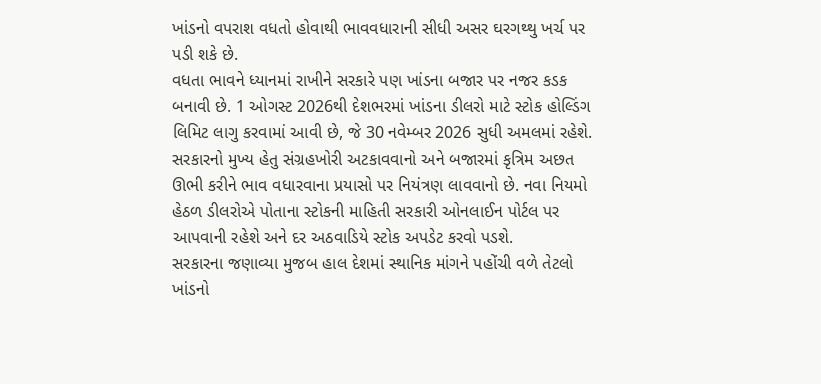ખાંડનો વપરાશ વધતો હોવાથી ભાવવધારાની સીધી અસર ઘરગથ્થુ ખર્ચ પર પડી શકે છે.
વધતા ભાવને ધ્યાનમાં રાખીને સરકારે પણ ખાંડના બજાર પર નજર કડક બનાવી છે. 1 ઓગસ્ટ 2026થી દેશભરમાં ખાંડના ડીલરો માટે સ્ટોક હોલ્ડિંગ લિમિટ લાગુ કરવામાં આવી છે, જે 30 નવેમ્બર 2026 સુધી અમલમાં રહેશે. સરકારનો મુખ્ય હેતુ સંગ્રહખોરી અટકાવવાનો અને બજારમાં કૃત્રિમ અછત ઊભી કરીને ભાવ વધારવાના પ્રયાસો પર નિયંત્રણ લાવવાનો છે. નવા નિયમો હેઠળ ડીલરોએ પોતાના સ્ટોકની માહિતી સરકારી ઓનલાઈન પોર્ટલ પર આપવાની રહેશે અને દર અઠવાડિયે સ્ટોક અપડેટ કરવો પડશે.
સરકારના જણાવ્યા મુજબ હાલ દેશમાં સ્થાનિક માંગને પહોંચી વળે તેટલો ખાંડનો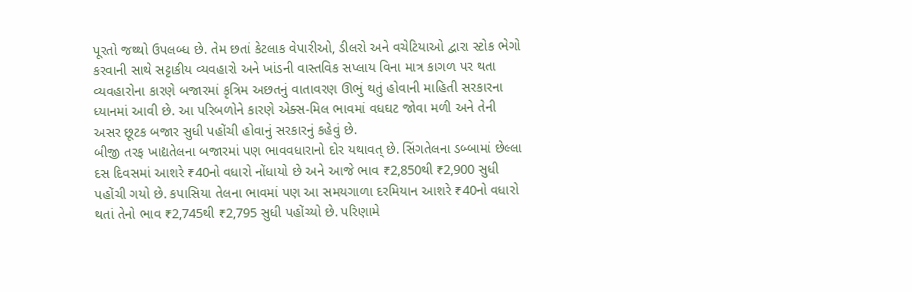પૂરતો જથ્થો ઉપલબ્ધ છે. તેમ છતાં કેટલાક વેપારીઓ, ડીલરો અને વચેટિયાઓ દ્વારા સ્ટોક ભેગો કરવાની સાથે સટ્ટાકીય વ્યવહારો અને ખાંડની વાસ્તવિક સપ્લાય વિના માત્ર કાગળ પર થતા વ્યવહારોના કારણે બજારમાં કૃત્રિમ અછતનું વાતાવરણ ઊભું થતું હોવાની માહિતી સરકારના ધ્યાનમાં આવી છે. આ પરિબળોને કારણે એક્સ-મિલ ભાવમાં વધઘટ જોવા મળી અને તેની અસર છૂટક બજાર સુધી પહોંચી હોવાનું સરકારનું કહેવું છે.
બીજી તરફ ખાદ્યતેલના બજારમાં પણ ભાવવધારાનો દોર યથાવત્ છે. સિંગતેલના ડબ્બામાં છેલ્લા દસ દિવસમાં આશરે ₹40નો વધારો નોંધાયો છે અને આજે ભાવ ₹2,850થી ₹2,900 સુધી પહોંચી ગયો છે. કપાસિયા તેલના ભાવમાં પણ આ સમયગાળા દરમિયાન આશરે ₹40નો વધારો થતાં તેનો ભાવ ₹2,745થી ₹2,795 સુધી પહોંચ્યો છે. પરિણામે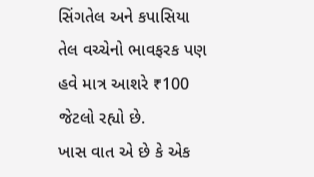સિંગતેલ અને કપાસિયા તેલ વચ્ચેનો ભાવફરક પણ હવે માત્ર આશરે ₹100 જેટલો રહ્યો છે.
ખાસ વાત એ છે કે એક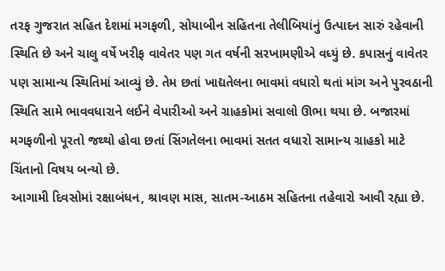તરફ ગુજરાત સહિત દેશમાં મગફળી, સોયાબીન સહિતના તેલીબિયાંનું ઉત્પાદન સારું રહેવાની સ્થિતિ છે અને ચાલુ વર્ષે ખરીફ વાવેતર પણ ગત વર્ષની સરખામણીએ વધ્યું છે. કપાસનું વાવેતર પણ સામાન્ય સ્થિતિમાં આવ્યું છે. તેમ છતાં ખાદ્યતેલના ભાવમાં વધારો થતાં માંગ અને પુરવઠાની સ્થિતિ સામે ભાવવધારાને લઈને વેપારીઓ અને ગ્રાહકોમાં સવાલો ઊભા થયા છે. બજારમાં મગફળીનો પૂરતો જથ્થો હોવા છતાં સિંગતેલના ભાવમાં સતત વધારો સામાન્ય ગ્રાહકો માટે ચિંતાનો વિષય બન્યો છે.
આગામી દિવસોમાં રક્ષાબંધન, શ્રાવણ માસ, સાતમ-આઠમ સહિતના તહેવારો આવી રહ્યા છે.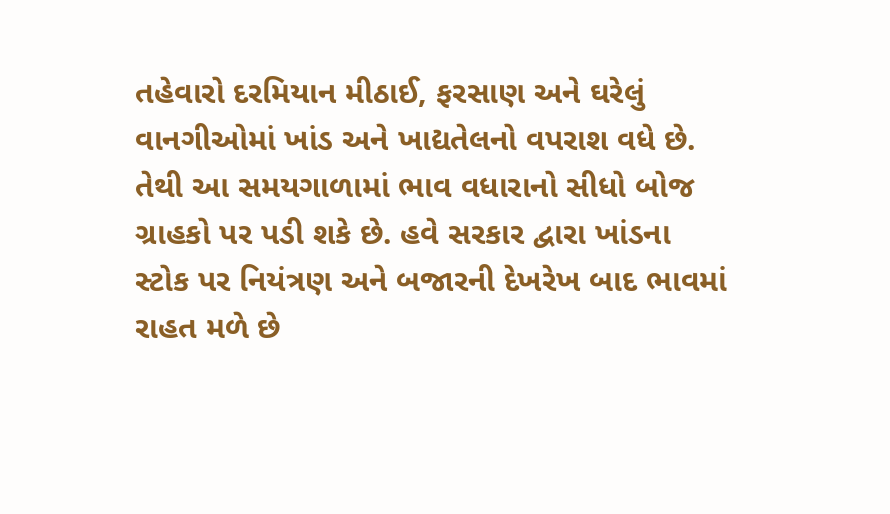તહેવારો દરમિયાન મીઠાઈ, ફરસાણ અને ઘરેલું વાનગીઓમાં ખાંડ અને ખાદ્યતેલનો વપરાશ વધે છે. તેથી આ સમયગાળામાં ભાવ વધારાનો સીધો બોજ ગ્રાહકો પર પડી શકે છે. હવે સરકાર દ્વારા ખાંડના સ્ટોક પર નિયંત્રણ અને બજારની દેખરેખ બાદ ભાવમાં રાહત મળે છે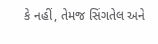કે નહીં, તેમજ સિંગતેલ અને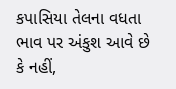કપાસિયા તેલના વધતા ભાવ પર અંકુશ આવે છે કે નહીં,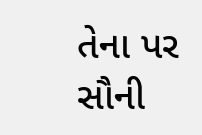તેના પર સૌની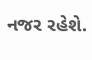નજર રહેશે.